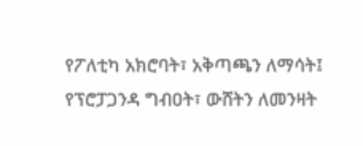የፖለቲካ አክሮባት፣ አቅጣጫን ለማሳት፤ የፕሮፓጋንዳ ግብዐት፣ ውሸትን ለመንዛት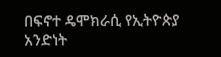በፍኖተ ዴሞክራሲ የኢትዮጵያ አንድነት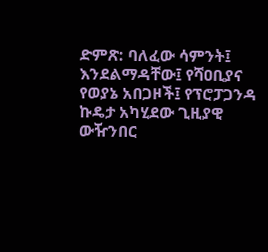ድምጽ: ባለፈው ሳምንት፤ እንደልማዳቸው፤ የሻዐቢያና የወያኔ አበጋዞች፤ የፕሮፓጋንዳ ኩዴታ አካሂደው ጊዚያዊ ውዥንበር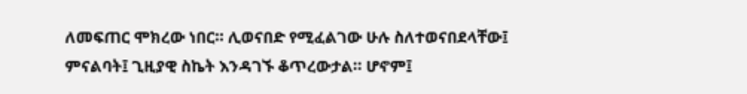ለመፍጠር ሞክረው ነበር። ሊወናበድ የሚፈልገው ሁሉ ስለተወናበደላቸው፤ ምናልባት፤ ጊዚያዊ ስኬት እንዳገኙ ቆጥረውታል። ሆኖም፤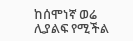ከሰሞነኛ ወሬ ሊያልፍ የሚችል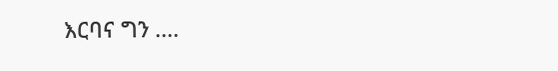እርባና ግን ....